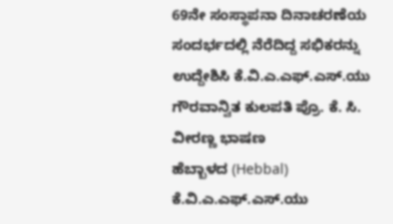69ನೇ ಸಂಸ್ಥಾಪನಾ ದಿನಾಚರಣೆಯ ಸಂದರ್ಭದಲ್ಲಿ ನೆರೆದಿದ್ದ ಸಭಿಕರನ್ನು ಉದ್ದೇಶಿಸಿ ಕೆ.ವಿ.ಎ.ಎಫ್.ಎಸ್.ಯು ಗೌರವಾನ್ವಿತ ಕುಲಪತಿ ಪ್ರೊ. ಕೆ. ಸಿ. ವೀರಣ್ಣ ಭಾಷಣ
ಹೆಬ್ಬಾಳದ (Hebbal) ಕೆ.ವಿ.ಎ.ಎಫ್.ಎಸ್.ಯು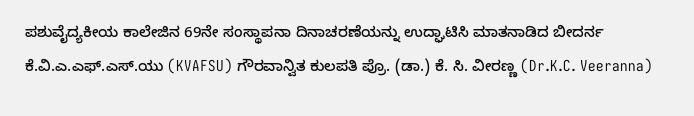ಪಶುವೈದ್ಯಕೀಯ ಕಾಲೇಜಿನ 69ನೇ ಸಂಸ್ಥಾಪನಾ ದಿನಾಚರಣೆಯನ್ನು ಉದ್ಘಾಟಿಸಿ ಮಾತನಾಡಿದ ಬೀದರ್ನ ಕೆ.ವಿ.ಎ.ಎಫ್.ಎಸ್.ಯು (KVAFSU) ಗೌರವಾನ್ವಿತ ಕುಲಪತಿ ಪ್ರೊ. (ಡಾ.) ಕೆ. ಸಿ. ವೀರಣ್ಣ (Dr.K.C. Veeranna)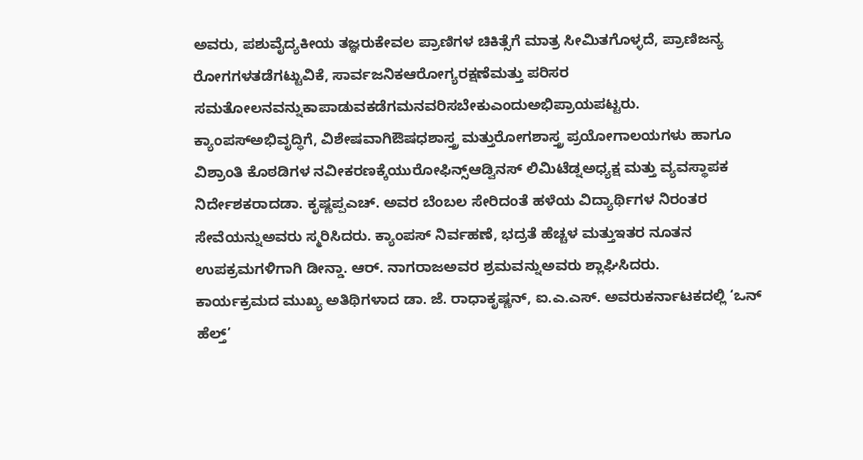ಅವರು, ಪಶುವೈದ್ಯಕೀಯ ತಜ್ಞರುಕೇವಲ ಪ್ರಾಣಿಗಳ ಚಿಕಿತ್ಸೆಗೆ ಮಾತ್ರ ಸೀಮಿತಗೊಳ್ಳದೆ, ಪ್ರಾಣಿಜನ್ಯ ರೋಗಗಳತಡೆಗಟ್ಟುವಿಕೆ, ಸಾರ್ವಜನಿಕಆರೋಗ್ಯರಕ್ಷಣೆಮತ್ತು ಪರಿಸರ ಸಮತೋಲನವನ್ನುಕಾಪಾಡುವಕಡೆಗಮನವರಿಸಬೇಕುಎಂದುಅಭಿಪ್ರಾಯಪಟ್ಟರು. ಕ್ಯಾಂಪಸ್ಅಭಿವೃದ್ಧಿಗೆ, ವಿಶೇಷವಾಗಿಔಷಧಶಾಸ್ತ್ರ ಮತ್ತುರೋಗಶಾಸ್ತ್ರ ಪ್ರಯೋಗಾಲಯಗಳು ಹಾಗೂ ವಿಶ್ರಾಂತಿ ಕೊಠಡಿಗಳ ನವೀಕರಣಕ್ಕೆಯುರೋಫಿನ್ಸ್ಆಡ್ವಿನಸ್ ಲಿಮಿಟೆಡ್ನಅಧ್ಯಕ್ಷ ಮತ್ತು ವ್ಯವಸ್ಥಾಪಕ ನಿರ್ದೇಶಕರಾದಡಾ. ಕೃಷ್ಣಪ್ಪಎಚ್. ಅವರ ಬೆಂಬಲ ಸೇರಿದಂತೆ ಹಳೆಯ ವಿದ್ಯಾರ್ಥಿಗಳ ನಿರಂತರ ಸೇವೆಯನ್ನುಅವರು ಸ್ಮರಿಸಿದರು. ಕ್ಯಾಂಪಸ್ ನಿರ್ವಹಣೆ, ಭದ್ರತೆ ಹೆಚ್ಚಳ ಮತ್ತುಇತರ ನೂತನ ಉಪಕ್ರಮಗಳಿಗಾಗಿ ಡೀನ್ಡಾ. ಆರ್. ನಾಗರಾಜಅವರ ಶ್ರಮವನ್ನುಅವರು ಶ್ಲಾಘಿಸಿದರು.
ಕಾರ್ಯಕ್ರಮದ ಮುಖ್ಯ ಅತಿಥಿಗಳಾದ ಡಾ. ಜೆ. ರಾಧಾಕೃಷ್ಣನ್, ಐ.ಎ.ಎಸ್. ಅವರುಕರ್ನಾಟಕದಲ್ಲಿ ‘ಒನ್ ಹೆಲ್ತ್’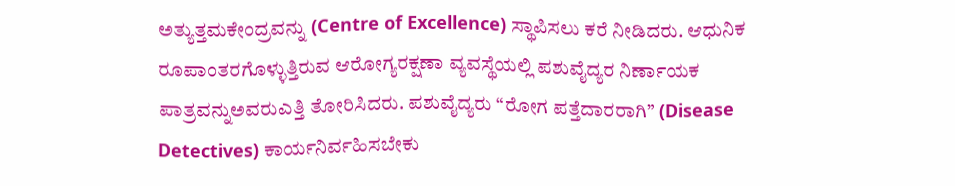ಅತ್ಯುತ್ತಮಕೇಂದ್ರವನ್ನು (Centre of Excellence) ಸ್ಥಾಪಿಸಲು ಕರೆ ನೀಡಿದರು. ಆಧುನಿಕ ರೂಪಾಂತರಗೊಳ್ಳುತ್ತಿರುವ ಆರೋಗ್ಯರಕ್ಷಣಾ ವ್ಯವಸ್ಥೆಯಲ್ಲಿ ಪಶುವೈದ್ಯರ ನಿರ್ಣಾಯಕ ಪಾತ್ರವನ್ನುಅವರುಎತ್ತಿ ತೋರಿಸಿದರು. ಪಶುವೈದ್ಯರು “ರೋಗ ಪತ್ತೆದಾರರಾಗಿ” (Disease Detectives) ಕಾರ್ಯನಿರ್ವಹಿಸಬೇಕು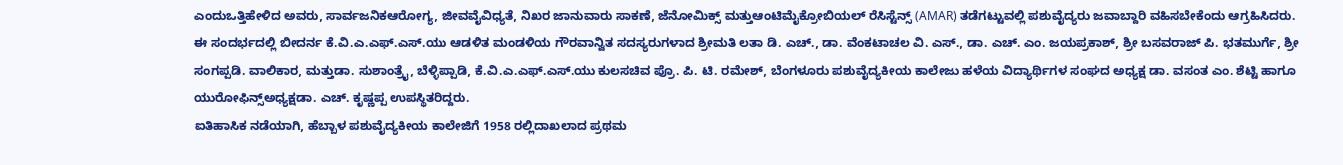ಎಂದುಒತ್ತಿಹೇಳಿದ ಅವರು, ಸಾರ್ವಜನಿಕಆರೋಗ್ಯ, ಜೀವವೈವಿಧ್ಯತೆ, ನಿಖರ ಜಾನುವಾರು ಸಾಕಣೆ, ಜೆನೋಮಿಕ್ಸ್ ಮತ್ತುಆಂಟಿಮೈಕ್ರೋಬಿಯಲ್ ರೆಸಿಸ್ಟೆನ್ಸ್ (AMAR) ತಡೆಗಟ್ಟುವಲ್ಲಿ ಪಶುವೈದ್ಯರು ಜವಾಬ್ದಾರಿ ವಹಿಸಬೇಕೆಂದು ಆಗ್ರಹಿಸಿದರು.
ಈ ಸಂದರ್ಭದಲ್ಲಿ ಬೀದರ್ನ ಕೆ.ವಿ.ಎ.ಎಫ್.ಎಸ್.ಯು ಆಡಳಿತ ಮಂಡಳಿಯ ಗೌರವಾನ್ವಿತ ಸದಸ್ಯರುಗಳಾದ ಶ್ರೀಮತಿ ಲತಾ ಡಿ. ಎಚ್., ಡಾ. ವೆಂಕಟಾಚಲ ವಿ. ಎಸ್., ಡಾ. ಎಚ್. ಎಂ. ಜಯಪ್ರಕಾಶ್, ಶ್ರೀ ಬಸವರಾಜ್ ಪಿ. ಭತಮುರ್ಗೆ, ಶ್ರೀ ಸಂಗಪ್ಪಡಿ. ವಾಲಿಕಾರ, ಮತ್ತುಡಾ. ಸುಶಾಂತ್ರೈ, ಬೆಳ್ಳಿಪ್ಪಾಡಿ, ಕೆ.ವಿ.ಎ.ಎಫ್.ಎಸ್.ಯು ಕುಲಸಚಿವ ಪ್ರೊ. ಪಿ. ಟಿ. ರಮೇಶ್, ಬೆಂಗಳೂರು ಪಶುವೈದ್ಯಕೀಯ ಕಾಲೇಜು ಹಳೆಯ ವಿದ್ಯಾರ್ಥಿಗಳ ಸಂಘದ ಅಧ್ಯಕ್ಷ ಡಾ. ವಸಂತ ಎಂ. ಶೆಟ್ಟಿ ಹಾಗೂ ಯುರೋಫಿನ್ಸ್ಅಧ್ಯಕ್ಷಡಾ. ಎಚ್. ಕೃಷ್ಣಪ್ಪ ಉಪಸ್ಥಿತರಿದ್ದರು.
ಐತಿಹಾಸಿಕ ನಡೆಯಾಗಿ, ಹೆಬ್ಬಾಳ ಪಶುವೈದ್ಯಕೀಯ ಕಾಲೇಜಿಗೆ 1958 ರಲ್ಲಿದಾಖಲಾದ ಪ್ರಥಮ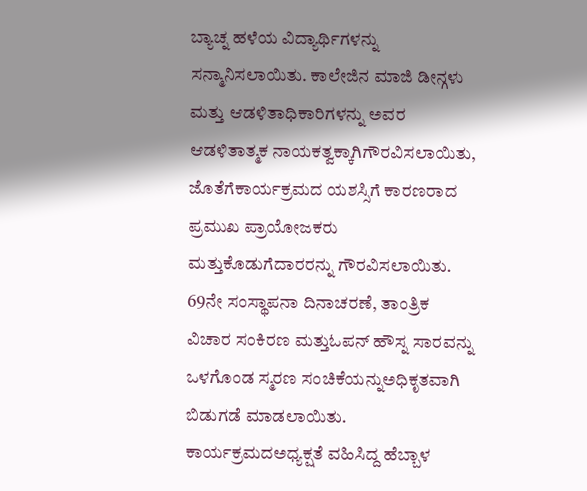ಬ್ಯಾಚ್ನ ಹಳೆಯ ವಿದ್ಯಾರ್ಥಿಗಳನ್ನು ಸನ್ಮಾನಿಸಲಾಯಿತು. ಕಾಲೇಜಿನ ಮಾಜಿ ಡೀನ್ಗಳು ಮತ್ತು ಆಡಳಿತಾಧಿಕಾರಿಗಳನ್ನು ಅವರ ಆಡಳಿತಾತ್ಮಕ ನಾಯಕತ್ವಕ್ಕಾಗಿಗೌರವಿಸಲಾಯಿತು, ಜೊತೆಗೆಕಾರ್ಯಕ್ರಮದ ಯಶಸ್ಸಿಗೆ ಕಾರಣರಾದ ಪ್ರಮುಖ ಪ್ರಾಯೋಜಕರು ಮತ್ತುಕೊಡುಗೆದಾರರನ್ನು ಗೌರವಿಸಲಾಯಿತು. 69ನೇ ಸಂಸ್ಥಾಪನಾ ದಿನಾಚರಣೆ, ತಾಂತ್ರಿಕ ವಿಚಾರ ಸಂಕಿರಣ ಮತ್ತುಓಪನ್ ಹೌಸ್ನ ಸಾರವನ್ನು ಒಳಗೊಂಡ ಸ್ಮರಣ ಸಂಚಿಕೆಯನ್ನುಅಧಿಕೃತವಾಗಿ ಬಿಡುಗಡೆ ಮಾಡಲಾಯಿತು.
ಕಾರ್ಯಕ್ರಮದಅಧ್ಯಕ್ಷತೆ ವಹಿಸಿದ್ದ ಹೆಬ್ಬಾಳ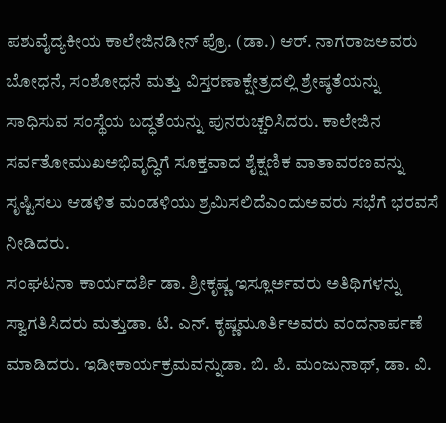ಪಶುವೈದ್ಯಕೀಯ ಕಾಲೇಜಿನಡೀನ್ ಪ್ರೊ. (ಡಾ.) ಆರ್. ನಾಗರಾಜಅವರು ಬೋಧನೆ, ಸಂಶೋಧನೆ ಮತ್ತು ವಿಸ್ತರಣಾಕ್ಷೇತ್ರದಲ್ಲಿ ಶ್ರೇಷ್ಠತೆಯನ್ನು ಸಾಧಿಸುವ ಸಂಸ್ಥೆಯ ಬದ್ಧತೆಯನ್ನು ಪುನರುಚ್ಚರಿಸಿದರು. ಕಾಲೇಜಿನ ಸರ್ವತೋಮುಖಅಭಿವೃದ್ಧಿಗೆ ಸೂಕ್ತವಾದ ಶೈಕ್ಷಣಿಕ ವಾತಾವರಣವನ್ನು ಸೃಷ್ಟಿಸಲು ಆಡಳಿತ ಮಂಡಳಿಯು ಶ್ರಮಿಸಲಿದೆಎಂದುಅವರು ಸಭೆಗೆ ಭರವಸೆ ನೀಡಿದರು.
ಸಂಘಟನಾ ಕಾರ್ಯದರ್ಶಿ ಡಾ. ಶ್ರೀಕೃಷ್ಣ ಇಸ್ಲೂರ್ಅವರು ಅತಿಥಿಗಳನ್ನು ಸ್ವಾಗತಿಸಿದರು ಮತ್ತುಡಾ. ಟಿ. ಎನ್. ಕೃಷ್ಣಮೂರ್ತಿಅವರು ವಂದನಾರ್ಪಣೆ ಮಾಡಿದರು. ಇಡೀಕಾರ್ಯಕ್ರಮವನ್ನುಡಾ. ಬಿ. ಪಿ. ಮಂಜುನಾಥ್, ಡಾ. ವಿ.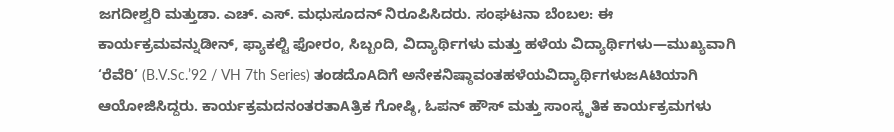ಜಗದೀಶ್ವರಿ ಮತ್ತುಡಾ. ಎಚ್. ಎಸ್. ಮಧುಸೂದನ್ ನಿರೂಪಿಸಿದರು. ಸಂಘಟನಾ ಬೆಂಬಲ: ಈ ಕಾರ್ಯಕ್ರಮವನ್ನುಡೀನ್, ಫ್ಯಾಕಲ್ಟಿ ಫೋರಂ, ಸಿಬ್ಬಂದಿ, ವಿದ್ಯಾರ್ಥಿಗಳು ಮತ್ತು ಹಳೆಯ ವಿದ್ಯಾರ್ಥಿಗಳು—ಮುಖ್ಯವಾಗಿ ‘ರೆವೆರಿ’ (B.V.Sc.’92 / VH 7th Series) ತಂಡದೊAದಿಗೆ ಅನೇಕನಿಷ್ಠಾವಂತಹಳೆಯವಿದ್ಯಾರ್ಥಿಗಳುಜAಟಿಯಾಗಿ ಆಯೋಜಿಸಿದ್ದರು. ಕಾರ್ಯಕ್ರಮದನಂತರತಾAತ್ರಿಕ ಗೋಷ್ಠಿ, ಓಪನ್ ಹೌಸ್ ಮತ್ತು ಸಾಂಸ್ಕೃತಿಕ ಕಾರ್ಯಕ್ರಮಗಳು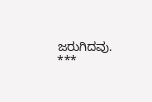ಜರುಗಿದವು.
***